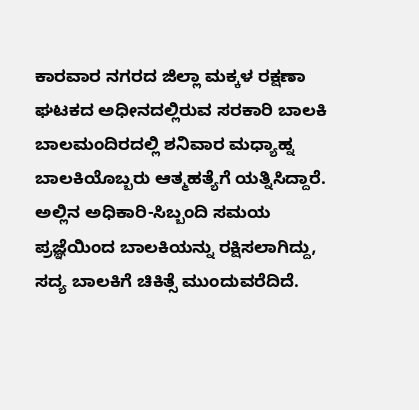ಕಾರವಾರ ನಗರದ ಜಿಲ್ಲಾ ಮಕ್ಕಳ ರಕ್ಷಣಾ ಘಟಕದ ಅಧೀನದಲ್ಲಿರುವ ಸರಕಾರಿ ಬಾಲಕಿ ಬಾಲಮಂದಿರದಲ್ಲಿ ಶನಿವಾರ ಮಧ್ಯಾಹ್ನ ಬಾಲಕಿಯೊಬ್ಬರು ಆತ್ಮಹತ್ಯೆಗೆ ಯತ್ನಿಸಿದ್ದಾರೆ. ಅಲ್ಲಿನ ಅಧಿಕಾರಿ-ಸಿಬ್ಬಂದಿ ಸಮಯ ಪ್ರಜ್ಞೆಯಿಂದ ಬಾಲಕಿಯನ್ನು ರಕ್ಷಿಸಲಾಗಿದ್ದು, ಸದ್ಯ ಬಾಲಕಿಗೆ ಚಿಕಿತ್ಸೆ ಮುಂದುವರೆದಿದೆ.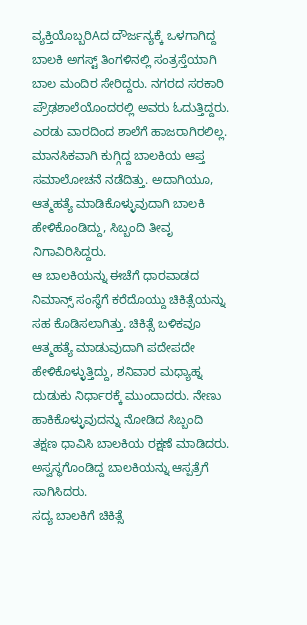ವ್ಯಕ್ತಿಯೊಬ್ಬರಿAದ ದೌರ್ಜನ್ಯಕ್ಕೆ ಒಳಗಾಗಿದ್ದ ಬಾಲಕಿ ಅಗಸ್ಟ್ ತಿಂಗಳಿನಲ್ಲಿ ಸಂತ್ರಸ್ತೆಯಾಗಿ ಬಾಲ ಮಂದಿರ ಸೇರಿದ್ದರು. ನಗರದ ಸರಕಾರಿ ಪ್ರೌಢಶಾಲೆಯೊಂದರಲ್ಲಿ ಅವರು ಓದುತ್ತಿದ್ದರು. ಎರಡು ವಾರದಿಂದ ಶಾಲೆಗೆ ಹಾಜರಾಗಿರಲಿಲ್ಲ. ಮಾನಸಿಕವಾಗಿ ಕುಗ್ಗಿದ್ದ ಬಾಲಕಿಯ ಆಪ್ತ ಸಮಾಲೋಚನೆ ನಡೆದಿತ್ತು. ಅದಾಗಿಯೂ, ಆತ್ಮಹತ್ಯೆ ಮಾಡಿಕೊಳ್ಳುವುದಾಗಿ ಬಾಲಕಿ ಹೇಳಿಕೊಂಡಿದ್ದು, ಸಿಬ್ಬಂದಿ ತೀವೃ ನಿಗಾವಿರಿಸಿದ್ದರು.
ಆ ಬಾಲಕಿಯನ್ನು ಈಚೆಗೆ ಧಾರವಾಡದ ನಿಮಾನ್ಸ್ ಸಂಸ್ಥೆಗೆ ಕರೆದೊಯ್ದು ಚಿಕಿತ್ಸೆಯನ್ನು ಸಹ ಕೊಡಿಸಲಾಗಿತ್ತು. ಚಿಕಿತ್ಸೆ ಬಳಿಕವೂ ಆತ್ಮಹತ್ಯೆ ಮಾಡುವುದಾಗಿ ಪದೇಪದೇ ಹೇಳಿಕೊಳ್ಳುತ್ತಿದ್ದು, ಶನಿವಾರ ಮಧ್ಯಾಹ್ನ ದುಡುಕು ನಿರ್ಧಾರಕ್ಕೆ ಮುಂದಾದರು. ನೇಣು ಹಾಕಿಕೊಳ್ಳುವುದನ್ನು ನೋಡಿದ ಸಿಬ್ಬಂದಿ ತಕ್ಷಣ ಧಾವಿಸಿ ಬಾಲಕಿಯ ರಕ್ಷಣೆ ಮಾಡಿದರು. ಅಸ್ವಸ್ಥಗೊಂಡಿದ್ದ ಬಾಲಕಿಯನ್ನು ಆಸ್ಪತ್ರೆಗೆ ಸಾಗಿಸಿದರು.
ಸದ್ಯ ಬಾಲಕಿಗೆ ಚಿಕಿತ್ಸೆ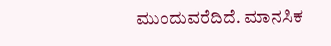ಮುಂದುವರೆದಿದೆ. ಮಾನಸಿಕ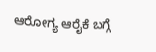ಆರೋಗ್ಯ ಆರೈಕೆ ಬಗ್ಗೆ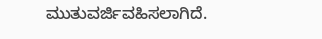ಮುತುವರ್ಜಿವಹಿಸಲಾಗಿದೆ.